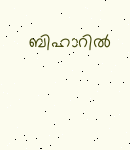ബിഹാറിൽ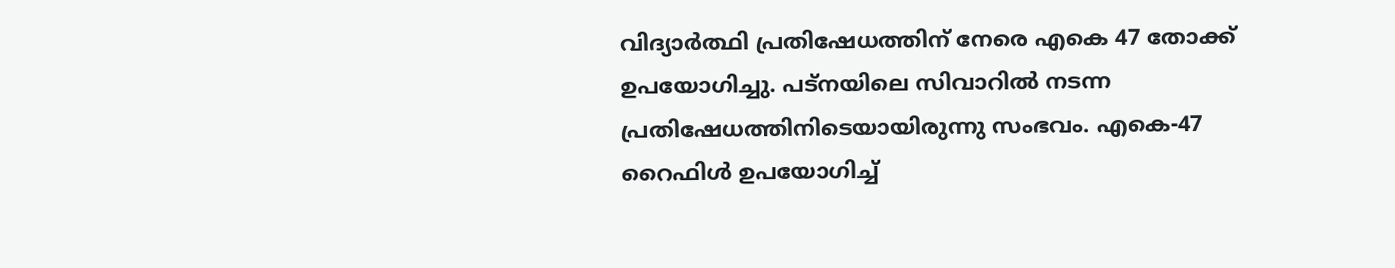വിദ്യാർത്ഥി പ്രതിഷേധത്തിന് നേരെ എകെ 47 തോക്ക് ഉപയോഗിച്ചു. പട്നയിലെ സിവാറിൽ നടന്ന പ്രതിഷേധത്തിനിടെയായിരുന്നു സംഭവം. എകെ-47 റൈഫിൾ ഉപയോഗിച്ച്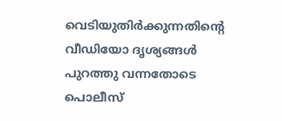വെടിയുതിർക്കുന്നതിന്റെ വീഡിയോ ദൃശ്യങ്ങൾ പുറത്തു വന്നതോടെ പൊലീസ്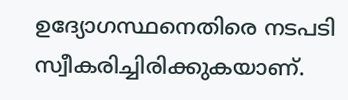ഉദ്യോഗസ്ഥനെതിരെ നടപടി സ്വീകരിച്ചിരിക്കുകയാണ്.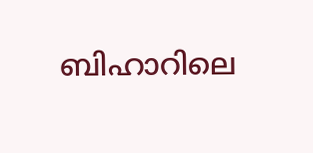ബിഹാറിലെ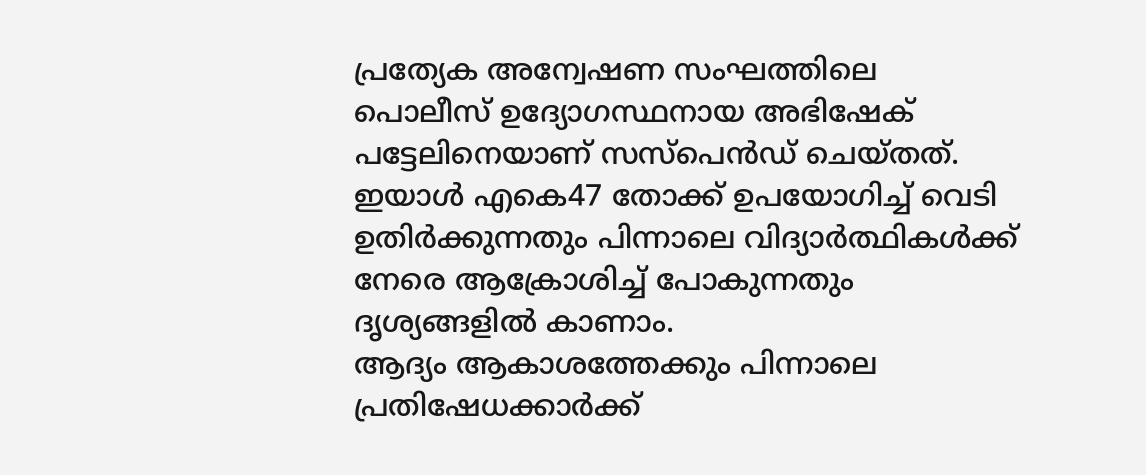പ്രത്യേക അന്വേഷണ സംഘത്തിലെ പൊലീസ് ഉദ്യോഗസ്ഥനായ അഭിഷേക് പട്ടേലിനെയാണ് സസ്പെൻഡ് ചെയ്തത്. ഇയാൾ എകെ47 തോക്ക് ഉപയോഗിച്ച് വെടി ഉതിർക്കുന്നതും പിന്നാലെ വിദ്യാർത്ഥികൾക്ക് നേരെ ആക്രോശിച്ച് പോകുന്നതും ദൃശ്യങ്ങളിൽ കാണാം.
ആദ്യം ആകാശത്തേക്കും പിന്നാലെ പ്രതിഷേധക്കാർക്ക്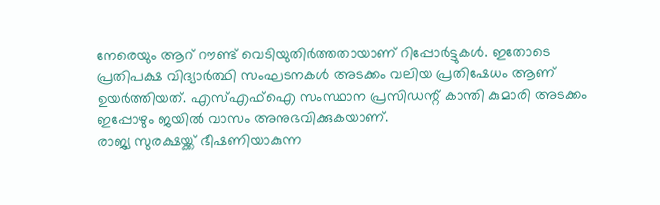നേരെയും ആറ് റൗണ്ട് വെടിയുതിർത്തതായാണ് റിപ്പോർട്ടുകൾ. ഇതോടെ പ്രതിപക്ഷ വിദ്യാർത്ഥി സംഘടനകൾ അടക്കം വലിയ പ്രതിഷേധം ആണ് ഉയർത്തിയത്. എസ്എഫ്ഐ സംസ്ഥാന പ്രസിഡന്റ് കാന്തി കുമാരി അടക്കം ഇപ്പോഴും ജയിൽ വാസം അനുഭവിക്കുകയാണ്.
രാജ്യ സുരക്ഷയ്ക്ക് ഭീഷണിയാകുന്ന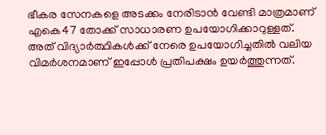ഭീകര സേനകളെ അടക്കം നേരിടാൻ വേണ്ടി മാത്രമാണ് എകെ47 തോക്ക് സാധാരണ ഉപയോഗിക്കാറുള്ളത്. അത് വിദ്യാർത്ഥികൾക്ക് നേരെ ഉപയോഗിച്ചതിൽ വലിയ വിമർശനമാണ് ഇപ്പോൾ പ്രതിപക്ഷം ഉയർത്തുന്നത്.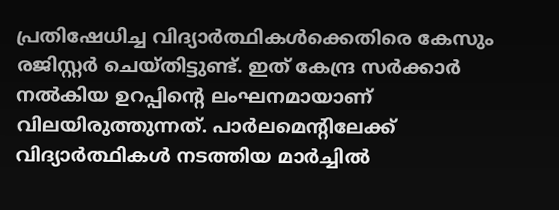പ്രതിഷേധിച്ച വിദ്യാർത്ഥികൾക്കെതിരെ കേസും രജിസ്റ്റർ ചെയ്തിട്ടുണ്ട്. ഇത് കേന്ദ്ര സർക്കാർ നൽകിയ ഉറപ്പിന്റെ ലംഘനമായാണ് വിലയിരുത്തുന്നത്. പാർലമെന്റിലേക്ക് വിദ്യാർത്ഥികൾ നടത്തിയ മാർച്ചിൽ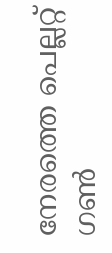നേരത്തെ പെല്ലറ്റ് ഗൺ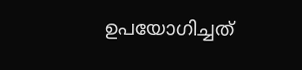ഉപയോഗിച്ചത്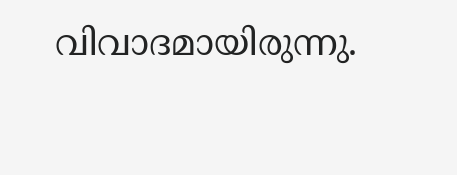വിവാദമായിരുന്നു.